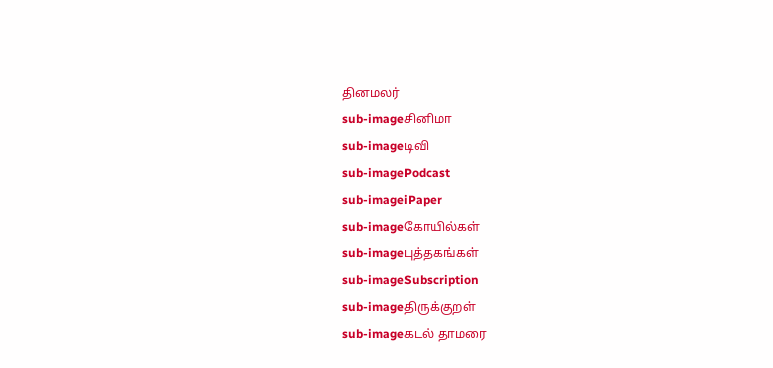தினமலர்
sub-imageசினிமா
sub-imageடிவி
sub-imagePodcast
sub-imageiPaper
sub-imageகோயில்கள்
sub-imageபுத்தகங்கள்
sub-imageSubscription
sub-imageதிருக்குறள்
sub-imageகடல் தாமரை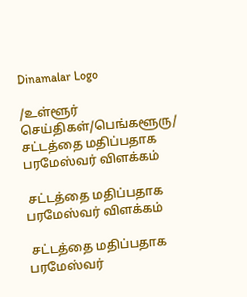Dinamalar Logo

/உள்ளூர் செய்திகள்/பெங்களூரு/ சட்டத்தை மதிப்பதாக பரமேஸ்வர் விளக்கம்

 சட்டத்தை மதிப்பதாக பரமேஸ்வர் விளக்கம்

 சட்டத்தை மதிப்பதாக பரமேஸ்வர்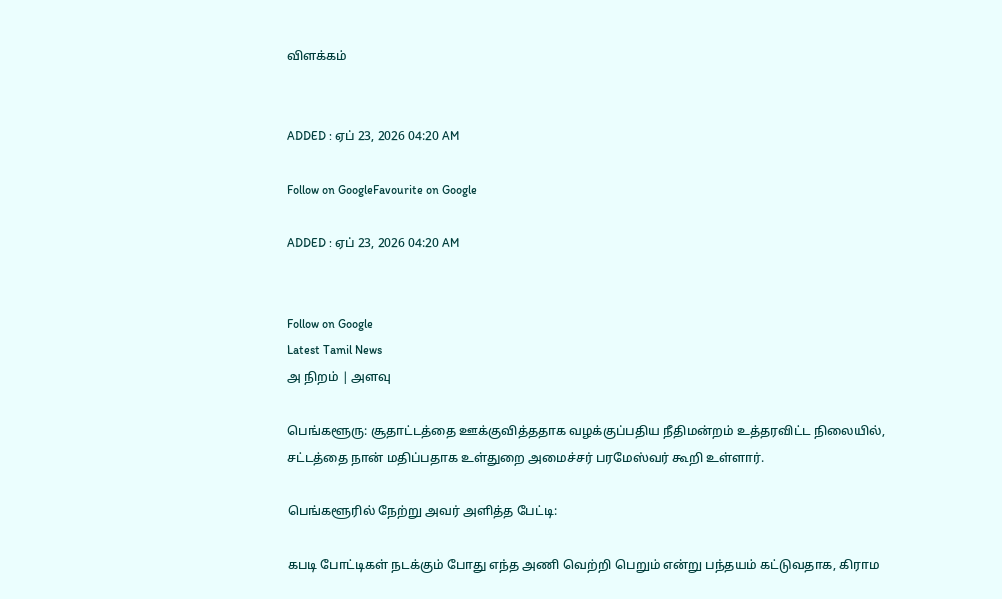விளக்கம்


ADDED : ஏப் 23, 2026 04:20 AM

Follow on GoogleFavourite on Google

ADDED : ஏப் 23, 2026 04:20 AM


Follow on Google
Latest Tamil News
அ நிறம் | அளவு

பெங்களூரு: சூதாட்டத்தை ஊக்குவித்ததாக வழக்குப்பதிய நீதிமன்றம் உத்தரவிட்ட நிலையில், சட்டத்தை நான் மதிப்பதாக உள்துறை அமைச்சர் பரமேஸ்வர் கூறி உள்ளார்.

பெங்களூரில் நேற்று அவர் அளித்த பேட்டி:

கபடி போட்டிகள் நடக்கும் போது எந்த அணி வெற்றி பெறும் என்று பந்தயம் கட்டுவதாக, கிராம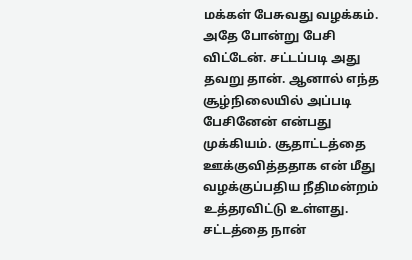மக்கள் பேசுவது வழக்கம். அதே போன்று பேசி விட்டேன். சட்டப்படி அது தவறு தான். ஆனால் எந்த சூழ்நிலையில் அப்படி பேசினேன் என்பது முக்கியம். சூதாட்டத்தை ஊக்குவித்ததாக என் மீது வழக்குப்பதிய நீதிமன்றம் உத்தரவிட்டு உள்ளது. சட்டத்தை நான்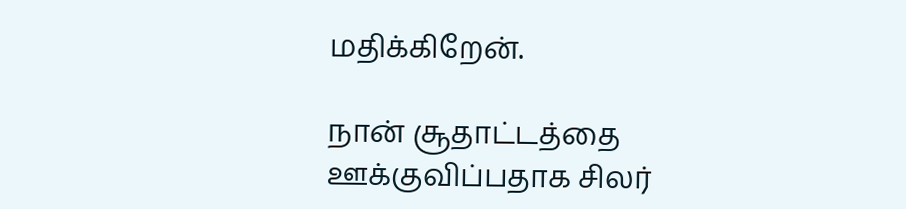மதிக்கிறேன்.

நான் சூதாட்டத்தை ஊக்குவிப்பதாக சிலர்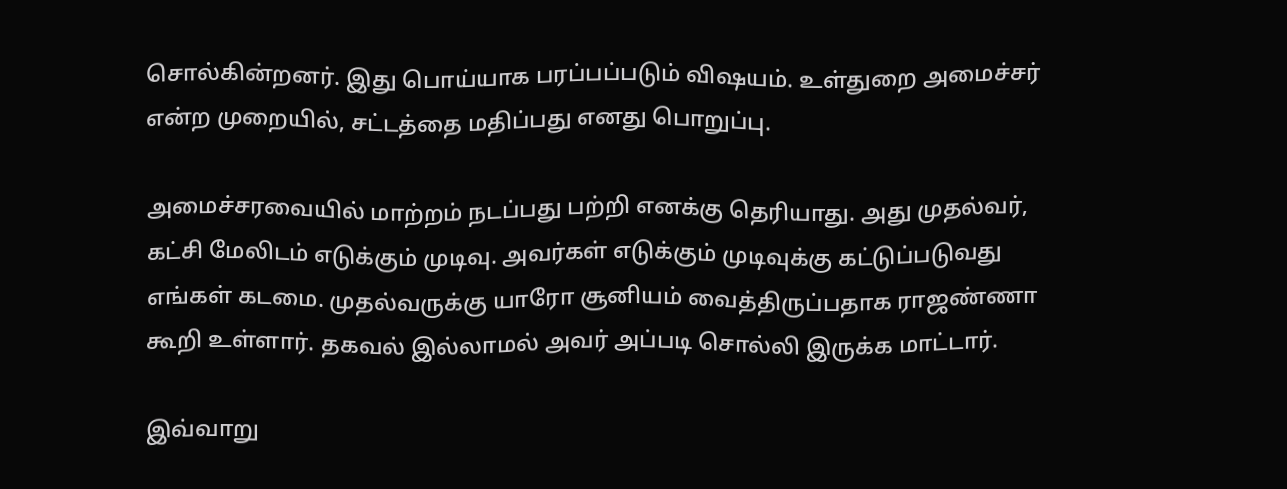சொல்கின்றனர். இது பொய்யாக பரப்பப்படும் விஷயம். உள்துறை அமைச்சர் என்ற முறையில், சட்டத்தை மதிப்பது எனது பொறுப்பு.

அமைச்சரவையில் மாற்றம் நடப்பது பற்றி எனக்கு தெரியாது. அது முதல்வர், கட்சி மேலிடம் எடுக்கும் முடிவு. அவர்கள் எடுக்கும் முடிவுக்கு கட்டுப்படுவது எங்கள் கடமை. முதல்வருக்கு யாரோ சூனியம் வைத்திருப்பதாக ராஜண்ணா கூறி உள்ளார். தகவல் இல்லாமல் அவர் அப்படி சொல்லி இருக்க மாட்டார்.

இவ்வாறு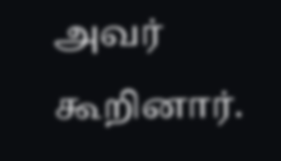அவர் கூறினார்.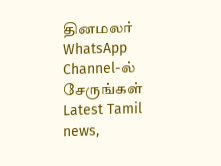தினமலர் WhatsApp Channel-ல் சேருங்கள்
Latest Tamil news,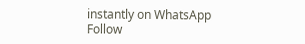instantly on WhatsApp
Follow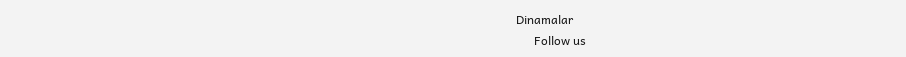Dinamalar
      Follow us